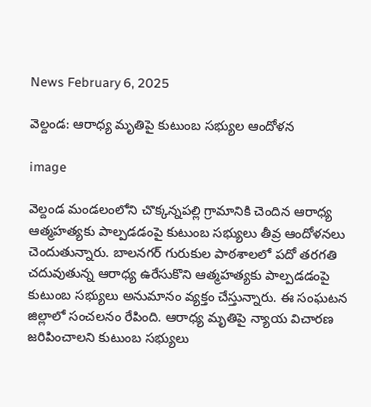News February 6, 2025

వెల్దండ: ఆరాధ్య మృతిపై కుటుంబ సభ్యుల ఆందోళన

image

వెల్దండ మండలంలోని చొక్కన్నపల్లి గ్రామానికి చెందిన ఆరాధ్య ఆత్మహత్యకు పాల్పడడంపై కుటుంబ సభ్యులు తీవ్ర ఆందోళనలు చెందుతున్నారు. బాలనగర్ గురుకుల పాఠశాలలో పదో తరగతి చదువుతున్న ఆరాధ్య ఉరేసుకొని ఆత్మహత్యకు పాల్పడడంపై కుటుంబ సభ్యులు అనుమానం వ్యక్తం చేస్తున్నారు. ఈ సంఘటన జిల్లాలో సంచలనం రేపింది. ఆరాధ్య మృతిపై న్యాయ విచారణ జరిపించాలని కుటుంబ సభ్యులు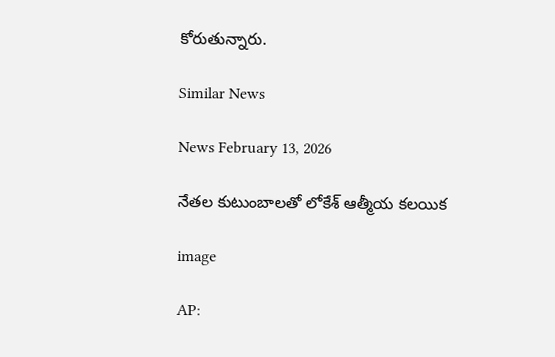కోరుతున్నారు.

Similar News

News February 13, 2026

నేతల కుటుంబాలతో లోకేశ్ ఆత్మీయ కలయిక

image

AP: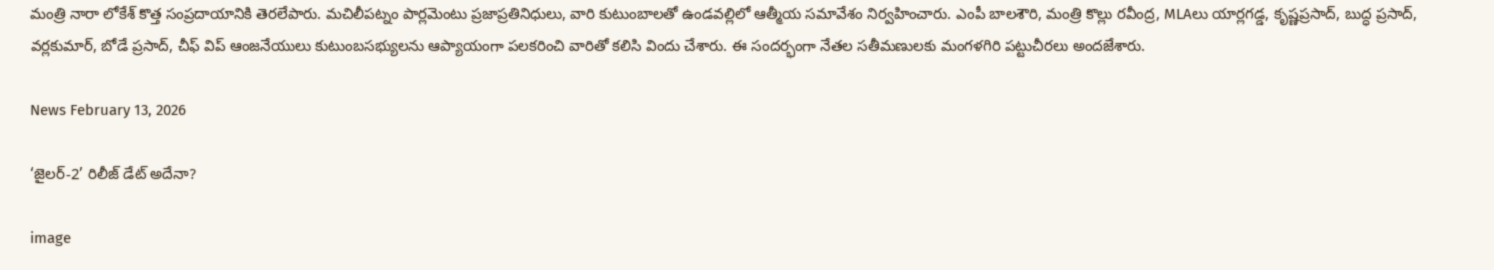మంత్రి నారా లోకేశ్ కొత్త సంప్రదాయానికి తెరలేపారు. మచిలీపట్నం పార్లమెంటు ప్రజాప్రతినిధులు, వారి కుటుంబాలతో ఉండవల్లిలో ఆత్మీయ సమావేశం నిర్వహించారు. ఎంపీ బాలశౌరి, మంత్రి కొల్లు రవీంద్ర, MLAలు యార్లగడ్డ, కృష్ణప్రసాద్, బుద్ధ ప్రసాద్, వర్లకుమార్, బోడే ప్రసాద్, చీఫ్ విప్ ఆంజనేయులు కుటుంబసభ్యులను ఆప్యాయంగా పలకరించి వారితో కలిసి విందు చేశారు. ఈ సందర్భంగా నేతల సతీమణులకు మంగళగిరి పట్టుచీరలు అందజేశారు.

News February 13, 2026

‘జైలర్-2’ రిలీజ్ డేట్ అదేనా?

image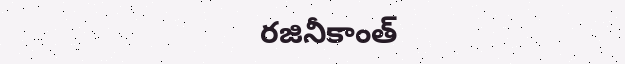రజినీకాంత్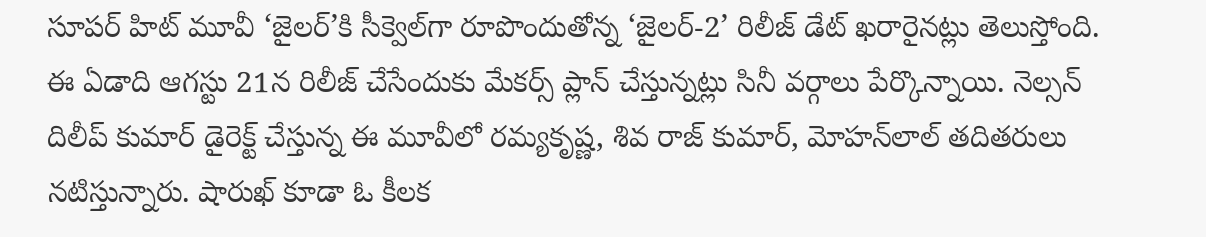సూపర్ హిట్ మూవీ ‘జైలర్’కి సీక్వెల్‌గా రూపొందుతోన్న ‘జైలర్-2’ రిలీజ్ డేట్ ఖరారైనట్లు తెలుస్తోంది. ఈ ఏడాది ఆగస్టు 21న రిలీజ్ చేసేందుకు మేకర్స్ ప్లాన్ చేస్తున్నట్లు సినీ వర్గాలు పేర్కొన్నాయి. నెల్సన్ దిలీప్ కుమార్ డైరెక్ట్ చేస్తున్న ఈ మూవీలో రమ్యకృష్ణ, శివ రాజ్ కుమార్, మోహన్‌లాల్ తదితరులు నటిస్తున్నారు. షారుఖ్ కూడా ఓ కీలక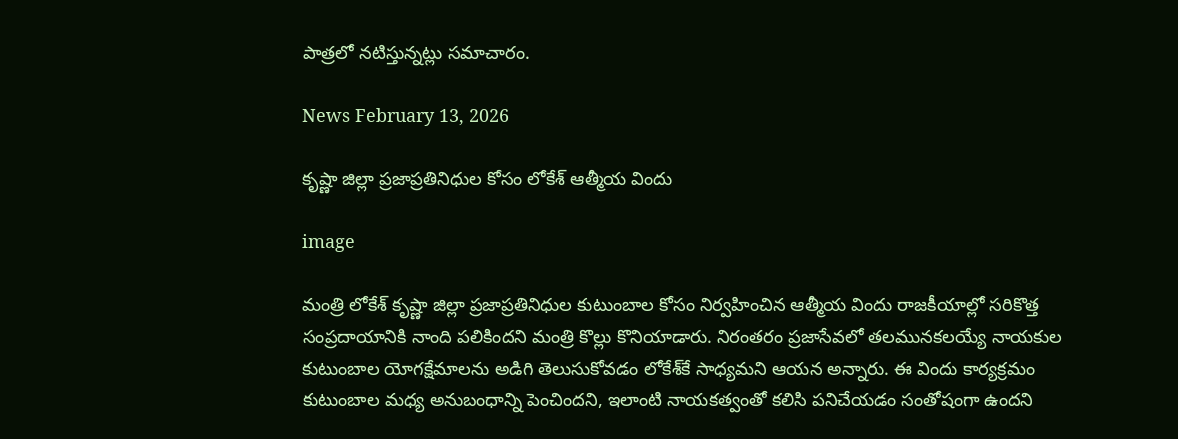పాత్రలో నటిస్తున్నట్లు సమాచారం.

News February 13, 2026

కృష్ణా జిల్లా ప్రజాప్రతినిధుల కోసం లోకేశ్ ఆత్మీయ విందు

image

మంత్రి లోకేశ్ కృష్ణా జిల్లా ప్రజాప్రతినిధుల కుటుంబాల కోసం నిర్వహించిన ఆత్మీయ విందు రాజకీయాల్లో సరికొత్త సంప్రదాయానికి నాంది పలికిందని మంత్రి కొల్లు కొనియాడారు. నిరంతరం ప్రజాసేవలో తలమునకలయ్యే నాయకుల కుటుంబాల యోగక్షేమాలను అడిగి తెలుసుకోవడం లోకేశ్‌కే సాధ్యమని ఆయన అన్నారు. ఈ విందు కార్యక్రమం కుటుంబాల మధ్య అనుబంధాన్ని పెంచిందని, ఇలాంటి నాయకత్వంతో కలిసి పనిచేయడం సంతోషంగా ఉందని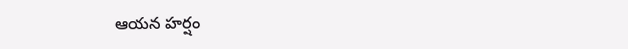ఆయన హర్షం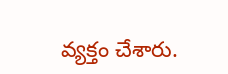వ్యక్తం చేశారు.